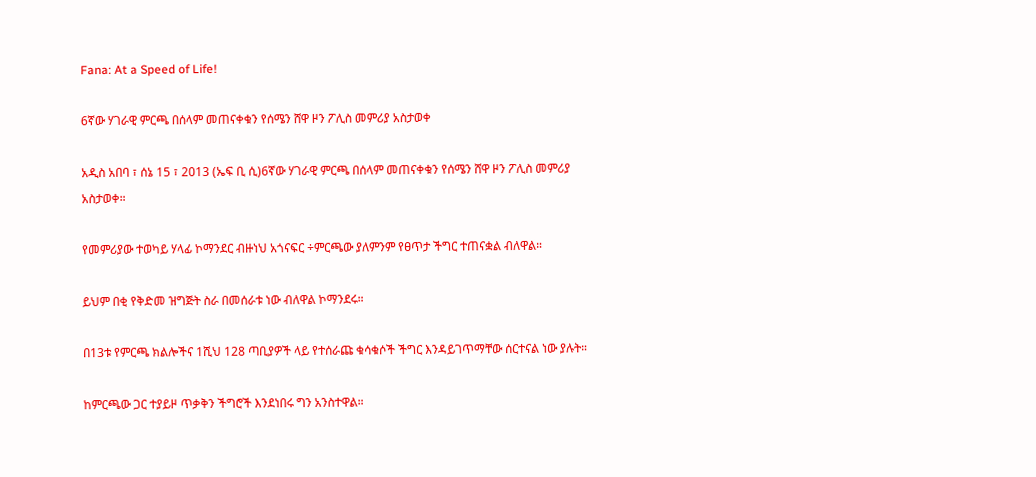Fana: At a Speed of Life!

6ኛው ሃገራዊ ምርጫ በሰላም መጠናቀቁን የሰሜን ሸዋ ዞን ፖሊስ መምሪያ አስታወቀ

አዲስ አበባ ፣ ሰኔ 15 ፣ 2013 (ኤፍ ቢ ሲ)6ኛው ሃገራዊ ምርጫ በሰላም መጠናቀቁን የሰሜን ሸዋ ዞን ፖሊስ መምሪያ አስታወቀ።

የመምሪያው ተወካይ ሃላፊ ኮማንደር ብዙነህ አጎናፍር ÷ምርጫው ያለምንም የፀጥታ ችግር ተጠናቋል ብለዋል።

ይህም በቂ የቅድመ ዝግጅት ስራ በመሰራቱ ነው ብለዋል ኮማንደሩ።

በ13ቱ የምርጫ ክልሎችና 1ሺህ 128 ጣቢያዎች ላይ የተሰራጩ ቁሳቁሶች ችግር እንዳይገጥማቸው ሰርተናል ነው ያሉት።

ከምርጫው ጋር ተያይዞ ጥቃቅን ችግሮች እንደነበሩ ግን አንስተዋል።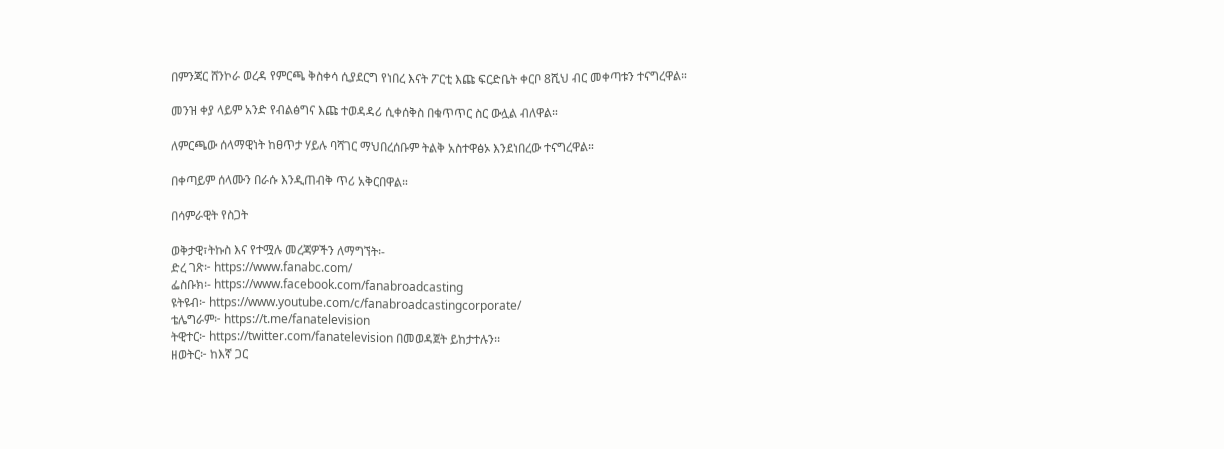በምንጃር ሸንኮራ ወረዳ የምርጫ ቅስቀሳ ሲያደርግ የነበረ እናት ፖርቲ እጩ ፍርድቤት ቀርቦ 8ሺህ ብር መቀጣቱን ተናግረዋል።

መንዝ ቀያ ላይም አንድ የብልፅግና እጩ ተወዳዳሪ ሲቀሰቅስ በቁጥጥር ስር ውሏል ብለዋል።

ለምርጫው ሰላማዊነት ከፀጥታ ሃይሉ ባሻገር ማህበረሰቡም ትልቅ አስተዋፅኦ እንደነበረው ተናግረዋል።

በቀጣይም ሰላሙን በራሱ እንዲጠብቅ ጥሪ አቅርበዋል።

በሳምራዊት የስጋት

ወቅታዊ፣ትኩስ እና የተሟሉ መረጃዎችን ለማግኘት፡-
ድረ ገጽ፦ https://www.fanabc.com/
ፌስቡክ፡- https://www.facebook.com/fanabroadcasting
ዩትዩብ፦ https://www.youtube.com/c/fanabroadcastingcorporate/
ቴሌግራም፦ https://t.me/fanatelevision
ትዊተር፦ https://twitter.com/fanatelevision በመወዳጀት ይከታተሉን፡፡
ዘወትር፦ ከእኛ ጋር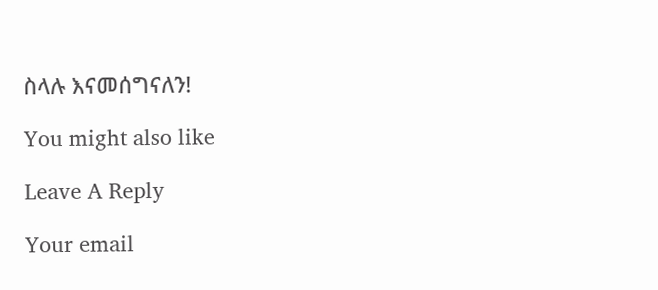ስላሉ እናመሰግናለን!

You might also like

Leave A Reply

Your email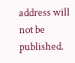address will not be published.